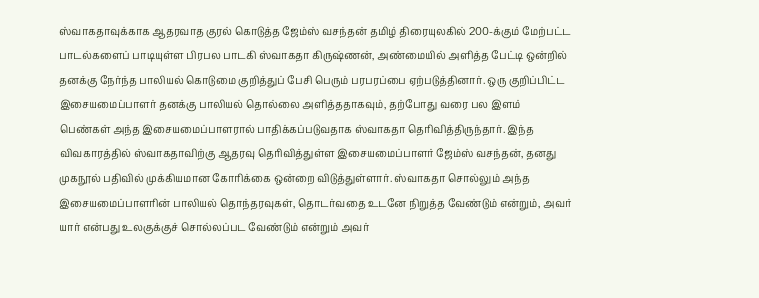ஸ்வாகதாவுக்காக ஆதரவாத குரல் கொடுத்த ஜேம்ஸ் வசந்தன் தமிழ் திரையுலகில் 200-க்கும் மேற்பட்ட பாடல்களைப் பாடியுள்ள பிரபல பாடகி ஸ்வாகதா கிருஷ்ணன், அண்மையில் அளித்த பேட்டி ஒன்றில் தனக்கு நேர்ந்த பாலியல் கொடுமை குறித்துப் பேசி பெரும் பரபரப்பை ஏற்படுத்தினார். ஒரு குறிப்பிட்ட இசையமைப்பாளர் தனக்கு பாலியல் தொல்லை அளித்ததாகவும், தற்போது வரை பல இளம் பெண்கள் அந்த இசையமைப்பாளரால் பாதிக்கப்படுவதாக ஸ்வாகதா தெரிவித்திருந்தார். இந்த விவகாரத்தில் ஸ்வாகதாவிற்கு ஆதரவு தெரிவித்துள்ள இசையமைப்பாளர் ஜேம்ஸ் வசந்தன், தனது முகநூல் பதிவில் முக்கியமான கோரிக்கை ஒன்றை விடுத்துள்ளார். ஸ்வாகதா சொல்லும் அந்த இசையமைப்பாளரின் பாலியல் தொந்தரவுகள், தொடர்வதை உடனே நிறுத்த வேண்டும் என்றும், அவர் யார் என்பது உலகுக்குச் சொல்லப்பட வேண்டும் என்றும் அவர்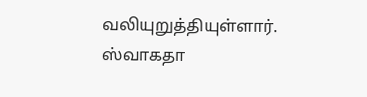வலியுறுத்தியுள்ளார். ஸ்வாகதா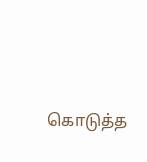கொடுத்த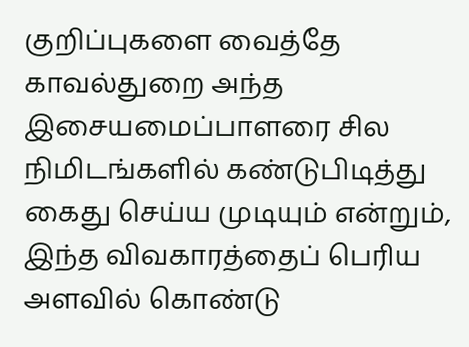குறிப்புகளை வைத்தே காவல்துறை அந்த இசையமைப்பாளரை சில நிமிடங்களில் கண்டுபிடித்து கைது செய்ய முடியும் என்றும், இந்த விவகாரத்தைப் பெரிய அளவில் கொண்டு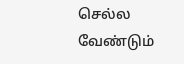செல்ல வேண்டும்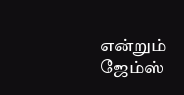என்றும் ஜேம்ஸ்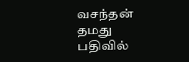வசந்தன் தமது பதிவில்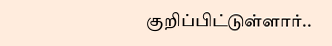குறிப்பிட்டுள்ளார்..